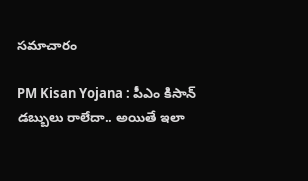స‌మాచారం

PM Kisan Yojana : పీఎం కిసాన్ డ‌బ్బులు రాలేదా.. అయితే ఇలా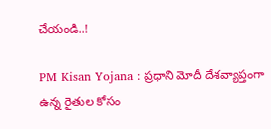చేయండి..!

PM Kisan Yojana : ప్ర‌ధాని మోదీ దేశ‌వ్యాప్తంగా ఉన్న రైతుల కోసం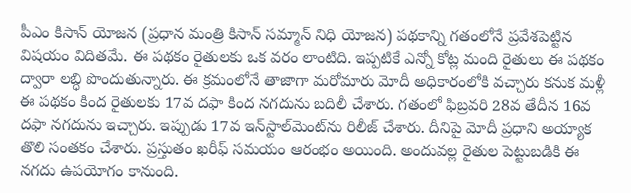పీఎం కిసాన్ యోజ‌న (ప్ర‌ధాన మంత్రి కిసాన్ స‌మ్మాన్ నిధి యోజ‌న‌) ప‌థ‌కాన్ని గ‌తంలోనే ప్ర‌వేశ‌పెట్టిన విష‌యం విదిత‌మే. ఈ ప‌థ‌కం రైతుల‌కు ఒక వరం లాంటిది. ఇప్ప‌టికే ఎన్నో కోట్ల మంది రైతులు ఈ ప‌థ‌కం ద్వారా ల‌బ్ధి పొందుతున్నారు. ఈ క్ర‌మంలోనే తాజాగా మ‌రోమారు మోదీ అధికారంలోకి వ‌చ్చారు క‌నుక మ‌ళ్లీ ఈ ప‌థ‌కం కింద రైతుల‌కు 17వ ద‌ఫా కింద న‌గ‌దును బ‌దిలీ చేశారు. గ‌తంలో ఫిబ్ర‌వ‌రి 28వ తేదీన 16వ ద‌ఫా న‌గ‌దును ఇచ్చారు. ఇప్పుడు 17వ ఇన్‌స్టాల్‌మెంట్‌ను రిలీజ్ చేశారు. దీనిపై మోదీ ప్ర‌ధాని అయ్యాక తొలి సంత‌కం చేశారు. ప్ర‌స్తుతం ఖ‌రీఫ్ స‌మ‌యం ఆరంభం అయింది. అందువ‌ల్ల రైతుల పెట్టుబ‌డికి ఈ న‌గదు ఉప‌యోగం కానుంది.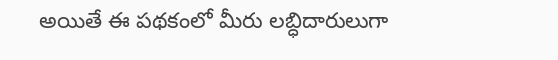అయితే ఈ ప‌థ‌కంలో మీరు ల‌బ్ధిదారులుగా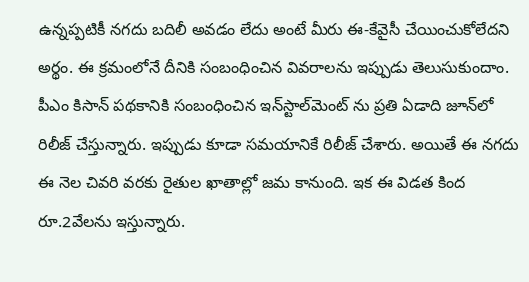ఉన్న‌ప్ప‌టికీ న‌గ‌దు బ‌దిలీ అవ‌డం లేదు అంటే మీరు ఈ-కేవైసీ చేయించుకోలేద‌ని అర్థం. ఈ క్ర‌మంలోనే దీనికి సంబంధించిన వివ‌రాల‌ను ఇప్పుడు తెలుసుకుందాం. పీఎం కిసాన్ ప‌థ‌కానికి సంబంధించిన ఇన్‌స్టాల్‌మెంట్ ను ప్ర‌తి ఏడాది జూన్‌లో రిలీజ్ చేస్తున్నారు. ఇప్పుడు కూడా స‌మ‌యానికే రిలీజ్ చేశారు. అయితే ఈ న‌గ‌దు ఈ నెల చివ‌రి వ‌ర‌కు రైతుల ఖాతాల్లో జ‌మ కానుంది. ఇక ఈ విడ‌త కింద రూ.2వేల‌ను ఇస్తున్నారు.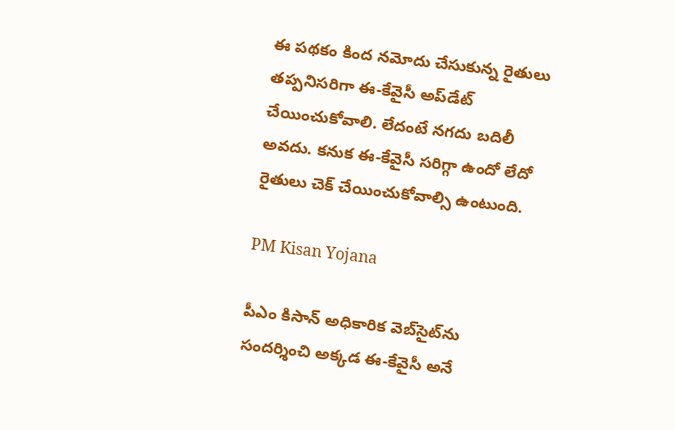ఈ ప‌థ‌కం కింద న‌మోదు చేసుకున్న రైతులు త‌ప్ప‌నిస‌రిగా ఈ-కేవైసీ అప్‌డేట్ చేయించుకోవాలి. లేదంటే న‌గ‌దు బ‌దిలీ అవ‌దు. క‌నుక ఈ-కేవైసీ స‌రిగ్గా ఉందో లేదో రైతులు చెక్ చేయించుకోవాల్సి ఉంటుంది.

PM Kisan Yojana

పీఎం కిసాన్ అధికారిక వెబ్‌సైట్‌ను సంద‌ర్శించి అక్క‌డ ఈ-కేవైసీ అనే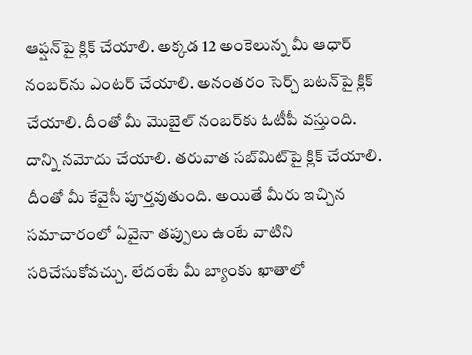ఆప్ష‌న్‌పై క్లిక్ చేయాలి. అక్క‌డ 12 అంకెలున్న మీ ఆధార్ నంబ‌ర్‌ను ఎంట‌ర్ చేయాలి. అనంత‌రం సెర్చ్ బ‌ట‌న్‌పై క్లిక్ చేయాలి. దీంతో మీ మొబైల్ నంబ‌ర్‌కు ఓటీపీ వ‌స్తుంది. దాన్ని న‌మోదు చేయాలి. త‌రువాత స‌బ్‌మిట్‌పై క్లిక్ చేయాలి. దీంతో మీ కేవైసీ పూర్త‌వుతుంది. అయితే మీరు ఇచ్చిన స‌మాచారంలో ఏవైనా తప్పులు ఉంటే వాటిని స‌రిచేసుకోవ‌చ్చు. లేదంటే మీ బ్యాంకు ఖాతాలో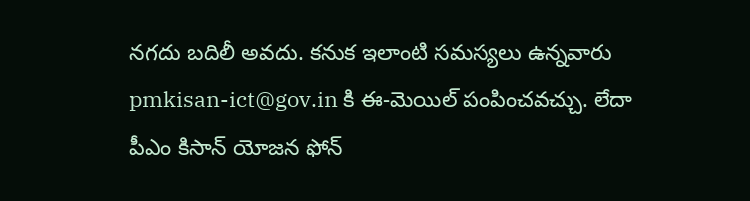న‌గ‌దు బ‌దిలీ అవ‌దు. క‌నుక ఇలాంటి స‌మ‌స్య‌లు ఉన్న‌వారు pmkisan-ict@gov.in కి ఈ-మెయిల్ పంపించ‌వ‌చ్చు. లేదా పీఎం కిసాన్ యోజన ఫోన్‌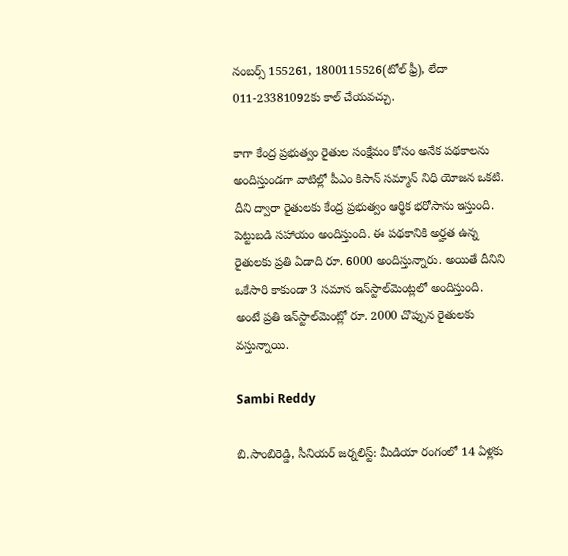నంబర్స్ 155261, 1800115526(టోల్ ఫ్రీ), లేదా 011-23381092కు కాల్ చేయ‌వ‌చ్చు.

కాగా కేంద్ర ప్రభుత్వం రైతుల సంక్షేమం కోసం అనేక ప‌థ‌కాల‌ను అందిస్తుండ‌గా వాటిల్లో పీఎం కిసాన్ సమ్మాన్ నిధి యోజన ఒకటి. దీని ద్వారా రైతులకు కేంద్ర ప్రభుత్వం ఆర్థిక భరోసాను ఇస్తుంది. పెట్టుబడి స‌హాయం అందిస్తుంది. ఈ పథకానికి అర్హత ఉన్న రైతులకు ప్రతి ఏడాది రూ. 6000 అందిస్తున్నారు. అయితే దీనిని ఒకేసారి కాకుండా 3 సమాన ఇన్‌స్టాల్‌మెంట్లలో అందిస్తుంది. అంటే ప్రతి ఇన్‌స్టాల్‌మెంట్లో రూ. 2000 చొప్పున రైతులకు వ‌స్తున్నాయి.

Sambi Reddy

బి.సాంబిరెడ్డి, సీనియర్ జర్నలిస్ట్: మీడియా రంగంలో 14 ఏళ్లకు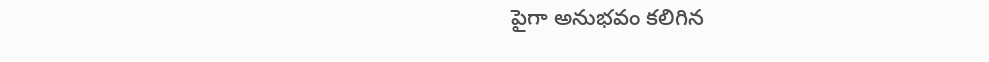పైగా అనుభవం కలిగిన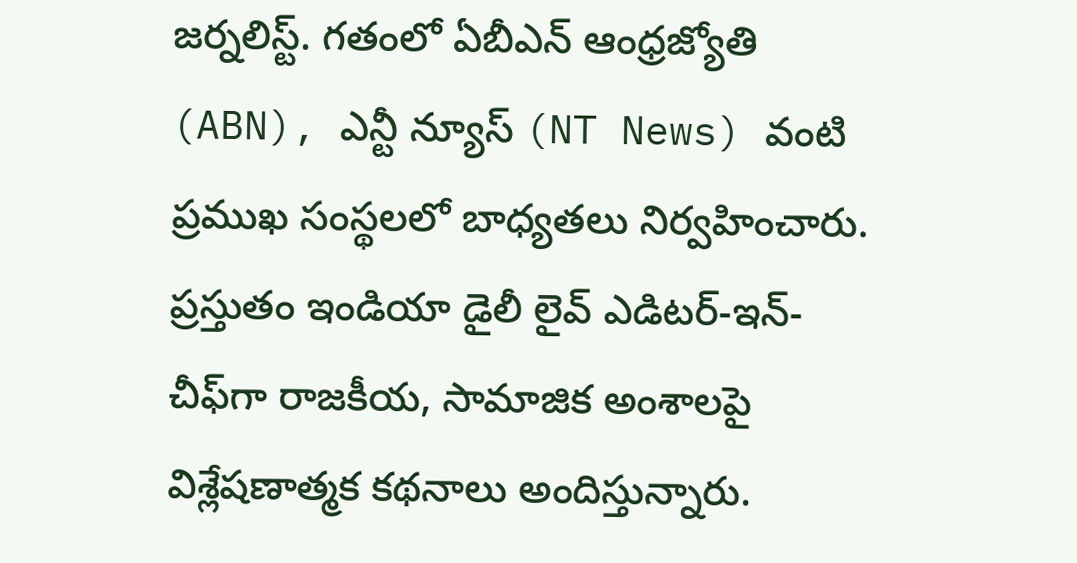జర్నలిస్ట్. గతంలో ఏబీఎన్ ఆంధ్ర‌జ్యోతి (ABN), ఎన్టీ న్యూస్ (NT News) వంటి ప్రముఖ సంస్థలలో బాధ్యతలు నిర్వహించారు. ప్రస్తుతం ఇండియా డైలీ లైవ్ ఎడిటర్-ఇన్-చీఫ్‌గా రాజకీయ, సామాజిక అంశాలపై విశ్లేషణాత్మక కథనాలు అందిస్తున్నారు.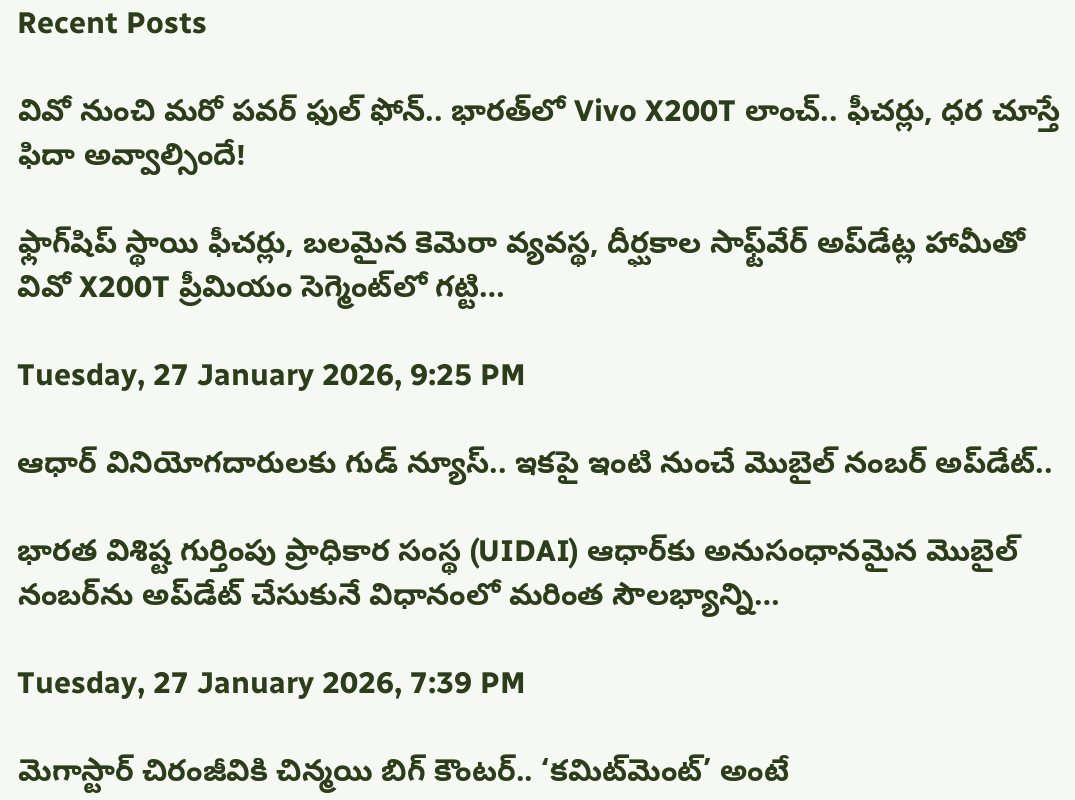Recent Posts

వివో నుంచి మరో పవర్ ఫుల్ ఫోన్.. భారత్‌లో Vivo X200T లాంచ్.. ఫీచర్లు, ధర చూస్తే ఫిదా అవ్వాల్సిందే!

ఫ్లాగ్‌షిప్ స్థాయి ఫీచర్లు, బలమైన కెమెరా వ్యవస్థ, దీర్ఘకాల సాఫ్ట్‌వేర్ అప్‌డేట్ల హామీతో వివో X200T ప్రీమియం సెగ్మెంట్‌లో గట్టి…

Tuesday, 27 January 2026, 9:25 PM

ఆధార్ వినియోగదారులకు గుడ్ న్యూస్.. ఇకపై ఇంటి నుంచే మొబైల్ నంబర్ అప్‌డేట్..

భారత విశిష్ట గుర్తింపు ప్రాధికార సంస్థ (UIDAI) ఆధార్‌కు అనుసంధానమైన మొబైల్ నంబర్‌ను అప్‌డేట్ చేసుకునే విధానంలో మరింత సౌలభ్యాన్ని…

Tuesday, 27 January 2026, 7:39 PM

మెగాస్టార్ చిరంజీవికి చిన్మయి బిగ్ కౌంటర్.. ‘కమిట్‌మెంట్’ అంటే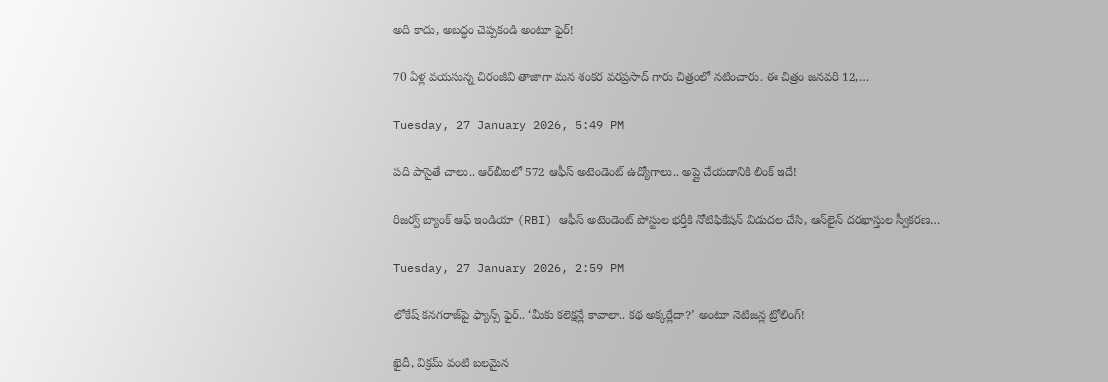అది కాదు, అబద్ధం చెప్పకండి అంటూ ఫైర్!

70 ఏళ్ల వయసున్న చిరంజీవి తాజాగా మన శంకర వరప్రసాద్ గారు చిత్రంలో నటించారు. ఈ చిత్రం జనవరి 12,…

Tuesday, 27 January 2026, 5:49 PM

పది పాసైతే చాలు.. ఆర్‌బీఐలో 572 ఆఫీస్ అటెండెంట్ ఉద్యోగాలు.. అప్లై చేయడానికి లింక్ ఇదే!

రిజర్వ్ బ్యాంక్ ఆఫ్ ఇండియా (RBI) ఆఫీస్ అటెండెంట్ పోస్టుల భర్తీకి నోటిఫికేషన్ విడుదల చేసి, ఆన్‌లైన్ దరఖాస్తుల స్వీకరణ…

Tuesday, 27 January 2026, 2:59 PM

లోకేష్ కనగరాజ్‌పై ఫ్యాన్స్ ఫైర్.. ‘మీకు కలెక్షన్లే కావాలా.. కథ అక్కర్లేదా?’ అంటూ నెటిజన్ల ట్రోలింగ్!

ఖైదీ, విక్రమ్ వంటి బలమైన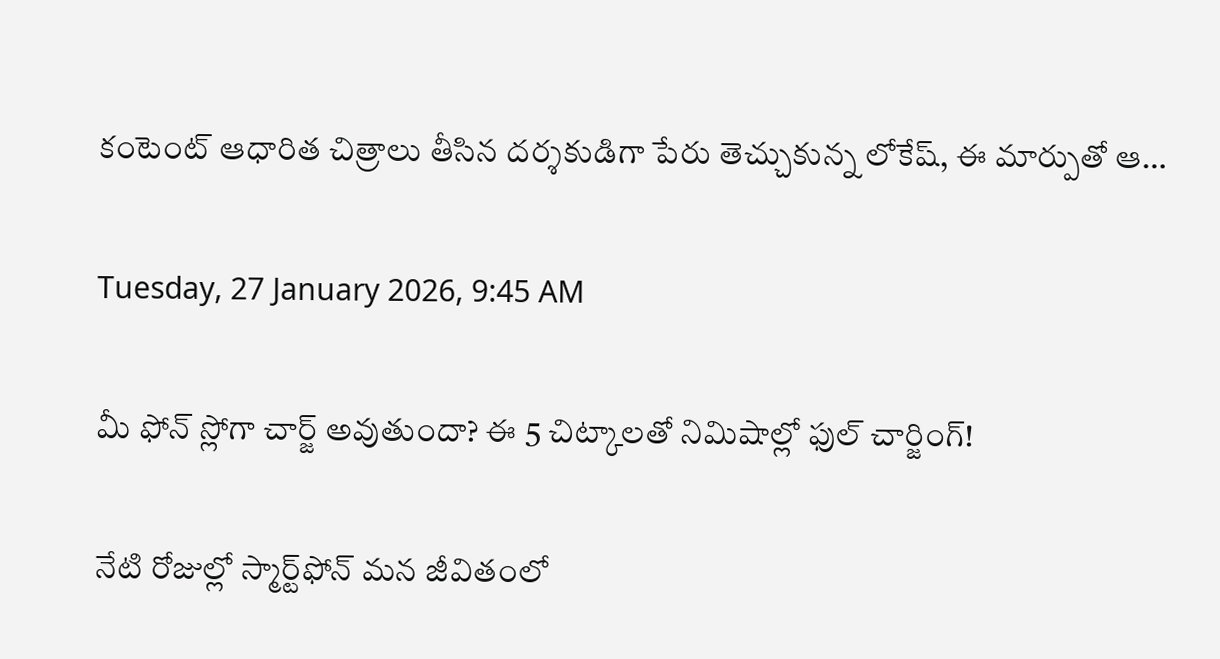కంటెంట్ ఆధారిత చిత్రాలు తీసిన దర్శకుడిగా పేరు తెచ్చుకున్న లోకేష్, ఈ మార్పుతో ఆ…

Tuesday, 27 January 2026, 9:45 AM

మీ ఫోన్ స్లోగా చార్జ్ అవుతుందా? ఈ 5 చిట్కాలతో నిమిషాల్లో ఫుల్ చార్జింగ్!

నేటి రోజుల్లో స్మార్ట్‌ఫోన్ మన జీవితంలో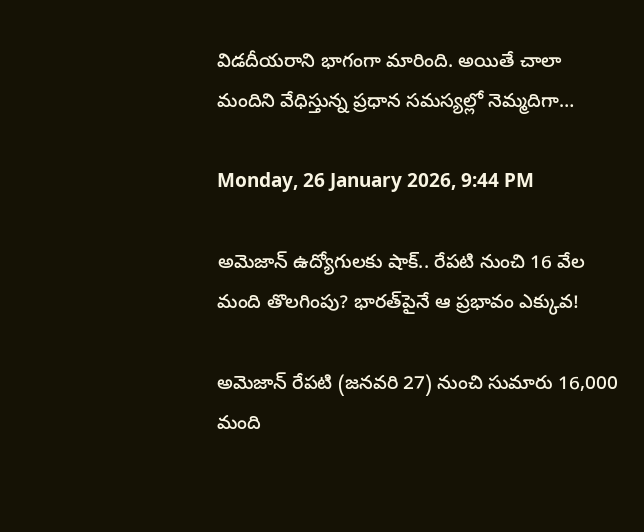విడదీయరాని భాగంగా మారింది. అయితే చాలా మందిని వేధిస్తున్న ప్రధాన సమస్యల్లో నెమ్మదిగా…

Monday, 26 January 2026, 9:44 PM

అమెజాన్ ఉద్యోగులకు షాక్.. రేపటి నుంచి 16 వేల మంది తొలగింపు? భారత్‌పైనే ఆ ప్రభావం ఎక్కువ!

అమెజాన్ రేపటి (జనవరి 27) నుంచి సుమారు 16,000 మంది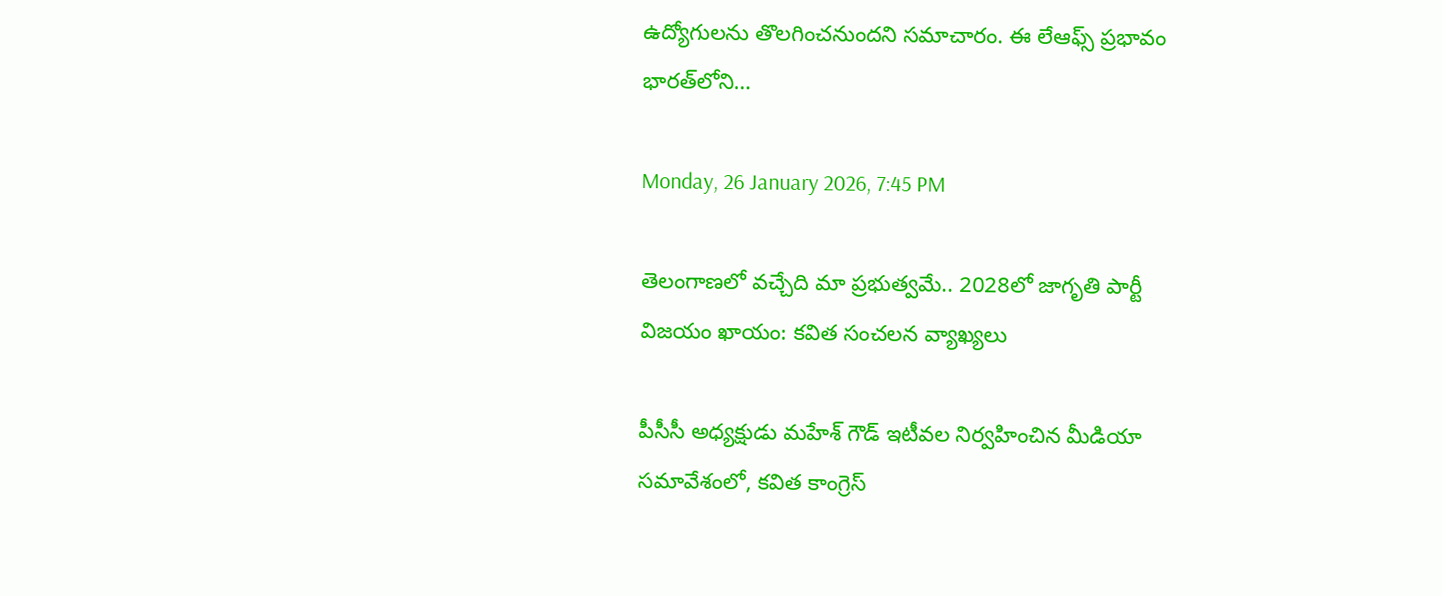ఉద్యోగులను తొలగించనుందని సమాచారం. ఈ లేఆఫ్స్ ప్రభావం భారత్‌లోని…

Monday, 26 January 2026, 7:45 PM

తెలంగాణలో వచ్చేది మా ప్రభుత్వమే.. 2028లో జాగృతి పార్టీ విజయం ఖాయం: కవిత సంచలన వ్యాఖ్యలు

పీసీసీ అధ్యక్షుడు మహేశ్ గౌడ్ ఇటీవల నిర్వహించిన మీడియా సమావేశంలో, కవిత కాంగ్రెస్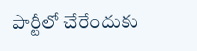పార్టీలో చేరేందుకు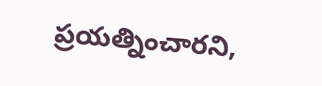ప్రయత్నించారని,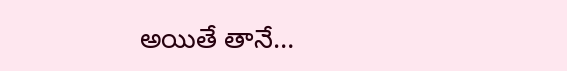అయితే తానే…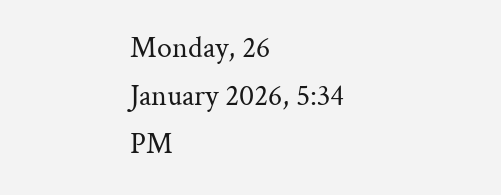Monday, 26 January 2026, 5:34 PM